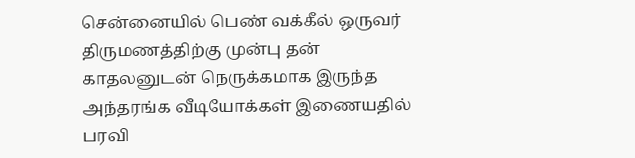சென்னையில் பெண் வக்கீல் ஒருவர் திருமணத்திற்கு முன்பு தன் காதலனுடன் நெருக்கமாக இருந்த அந்தரங்க வீடியோக்கள் இணையதில் பரவி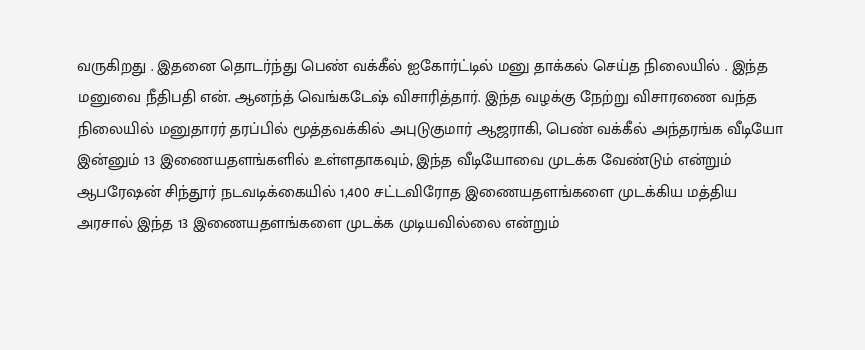வருகிறது . இதனை தொடர்ந்து பெண் வக்கீல் ஐகோர்ட்டில் மனு தாக்கல் செய்த நிலையில் . இந்த மனுவை நீதிபதி என். ஆனந்த் வெங்கடேஷ் விசாரித்தார். இந்த வழக்கு நேற்று விசாரணை வந்த நிலையில் மனுதாரர் தரப்பில் மூத்தவக்கில் அபுடுகுமார் ஆஜராகி, பெண் வக்கீல் அந்தரங்க வீடியோ இன்னும் 13 இணையதளங்களில் உள்ளதாகவும், இந்த வீடியோவை முடக்க வேண்டும் என்றும் ஆபரேஷன் சிந்தூர் நடவடிக்கையில் 1,400 சட்டவிரோத இணையதளங்களை முடக்கிய மத்திய அரசால் இந்த 13 இணையதளங்களை முடக்க முடியவில்லை என்றும்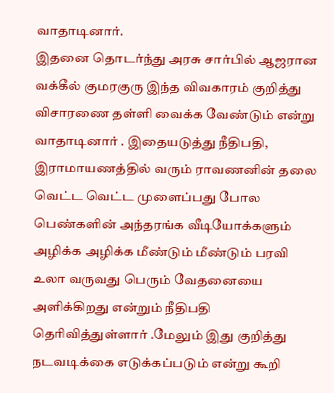வாதாடினார்.
இதனை தொடர்ந்து அரசு சார்பில் ஆஜரான வக்கீல் குமரகுரு இந்த விவகாரம் குறித்து விசாரணை தள்ளி வைக்க வேண்டும் என்று வாதாடினார் . இதையடுத்து நீதிபதி, இராமாயணத்தில் வரும் ராவணனின் தலை வெட்ட வெட்ட முளைப்பது போல பெண்களின் அந்தரங்க வீடியோக்களும் அழிக்க அழிக்க மீண்டும் மீண்டும் பரவி உலா வருவது பெரும் வேதனையை அளிக்கிறது என்றும் நீதிபதி தெரிவித்துள்ளார் .மேலும் இது குறித்து நடவடிக்கை எடுக்கப்படும் என்று கூறி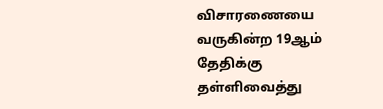விசாரணையை வருகின்ற 19ஆம் தேதிக்கு தள்ளிவைத்து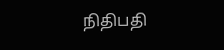நிதிபதி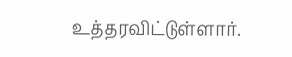உத்தரவிட்டுள்ளார்.